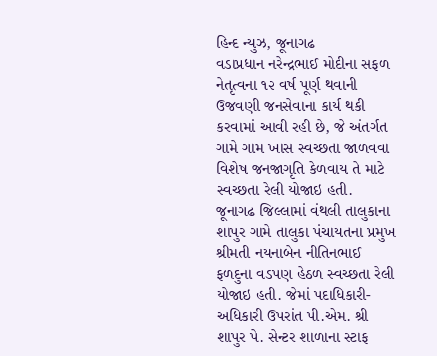હિન્દ ન્યુઝ, જૂનાગઢ
વડાપ્રધાન નરેન્દ્રભાઈ મોદીના સફળ નેતૃત્વના ૧૨ વર્ષ પૂર્ણ થવાની ઉજવણી જનસેવાના કાર્ય થકી કરવામાં આવી રહી છે, જે અંતર્ગત ગામે ગામ ખાસ સ્વચ્છતા જાળવવા વિશેષ જનજાગૃતિ કેળવાય તે માટે સ્વચ્છતા રેલી યોજાઇ હતી.
જૂનાગઢ જિલ્લામાં વંથલી તાલુકાના શાપુર ગામે તાલુકા પંચાયતના પ્રમુખ શ્રીમતી નયનાબેન નીતિનભાઈ ફળદુના વડપણ હેઠળ સ્વચ્છતા રેલી યોજાઇ હતી. જેમાં પદાધિકારી- અધિકારી ઉપરાંત પી.એમ. શ્રી શાપુર પે. સેન્ટર શાળાના સ્ટાફ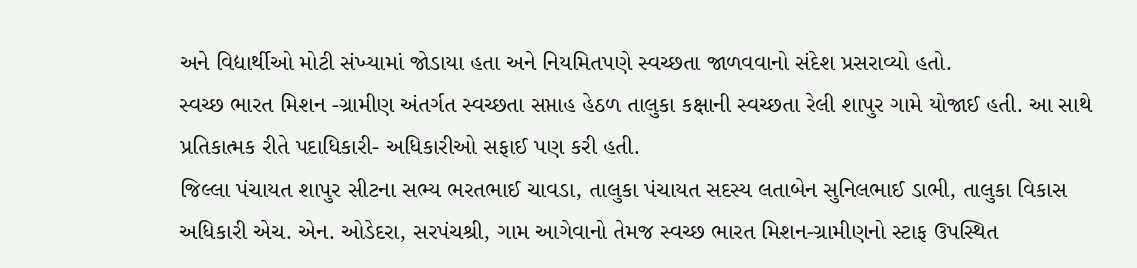અને વિદ્યાર્થીઓ મોટી સંખ્યામાં જોડાયા હતા અને નિયમિતપણે સ્વચ્છતા જાળવવાનો સંદેશ પ્રસરાવ્યો હતો.
સ્વચ્છ ભારત મિશન -ગ્રામીણ અંતર્ગત સ્વચ્છતા સપ્તાહ હેઠળ તાલુકા કક્ષાની સ્વચ્છતા રેલી શાપુર ગામે યોજાઈ હતી. આ સાથે પ્રતિકાત્મક રીતે પદાધિકારી- અધિકારીઓ સફાઈ પણ કરી હતી.
જિલ્લા પંચાયત શાપુર સીટના સભ્ય ભરતભાઈ ચાવડા, તાલુકા પંચાયત સદસ્ય લતાબેન સુનિલભાઈ ડાભી, તાલુકા વિકાસ અધિકારી એચ. એન. ઓડેદરા, સરપંચશ્રી, ગામ આગેવાનો તેમજ સ્વચ્છ ભારત મિશન-ગ્રામીણનો સ્ટાફ ઉપસ્થિત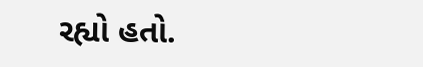રહ્યો હતો.